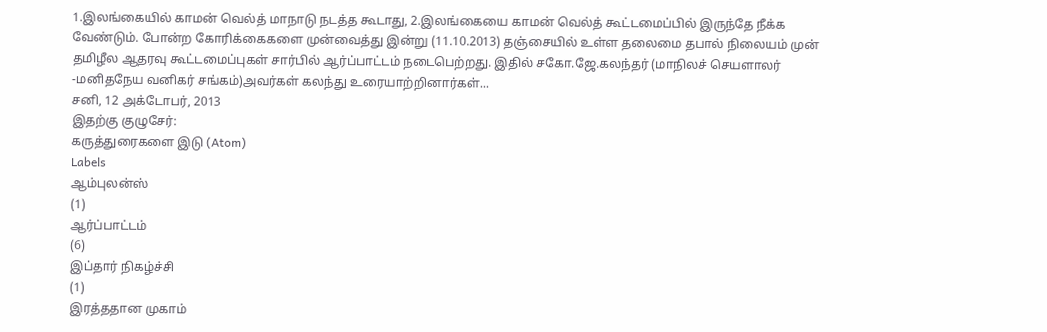1.இலங்கையில் காமன் வெல்த் மாநாடு நடத்த கூடாது, 2.இலங்கையை காமன் வெல்த் கூட்டமைப்பில் இருந்தே நீக்க வேண்டும். போன்ற கோரிக்கைகளை முன்வைத்து இன்று (11.10.2013) தஞ்சையில் உள்ள தலைமை தபால் நிலையம் முன் தமிழீல ஆதரவு கூட்டமைப்புகள் சார்பில் ஆர்ப்பாட்டம் நடைபெற்றது. இதில் சகோ.ஜே.கலந்தர் (மாநிலச் செயளாலர் -மனிதநேய வனிகர் சங்கம்)அவர்கள் கலந்து உரையாற்றினார்கள்...
சனி, 12 அக்டோபர், 2013
இதற்கு குழுசேர்:
கருத்துரைகளை இடு (Atom)
Labels
ஆம்புலன்ஸ்
(1)
ஆர்ப்பாட்டம்
(6)
இப்தார் நிகழ்ச்சி
(1)
இரத்ததான முகாம்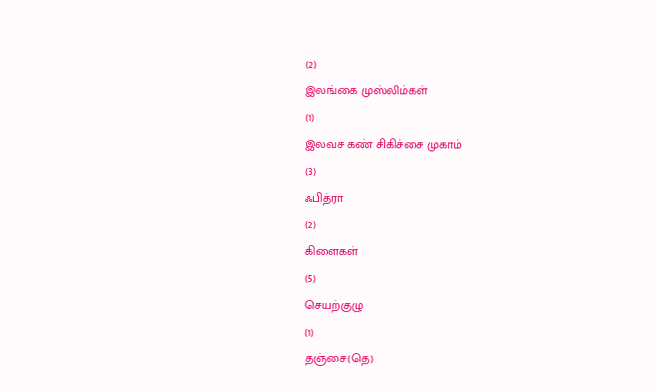(2)
இலங்கை முஸ்லிம்கள்
(1)
இலவச கண் சிகிச்சை முகாம்
(3)
ஃபித்ரா
(2)
கிளைகள்
(5)
செயற்குழு
(1)
தஞ்சை(தெ)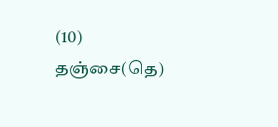(10)
தஞ்சை(தெ)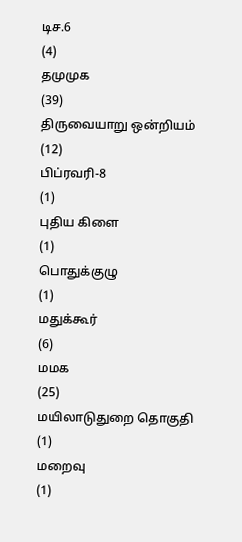டிச.6
(4)
தமுமுக
(39)
திருவையாறு ஒன்றியம்
(12)
பிப்ரவரி-8
(1)
புதிய கிளை
(1)
பொதுக்குழு
(1)
மதுக்கூர்
(6)
மமக
(25)
மயிலாடுதுறை தொகுதி
(1)
மறைவு
(1)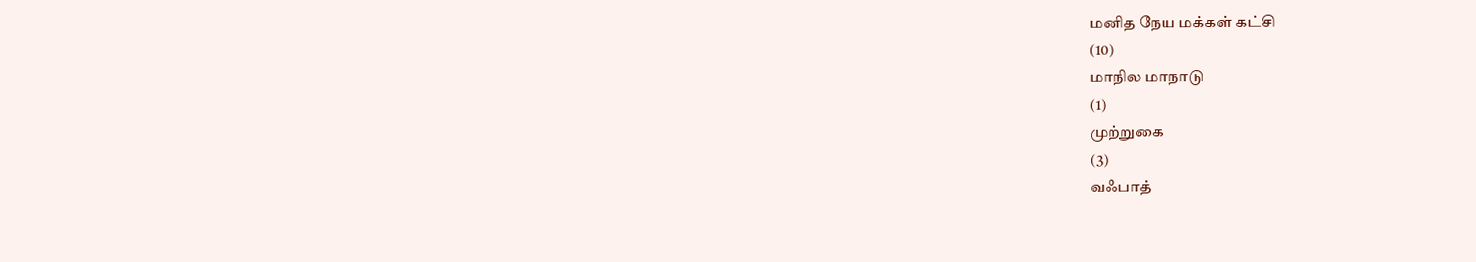மனித நேய மக்கள் கட்சி
(10)
மாநில மாநாடு
(1)
முற்றுகை
(3)
வஃபாத்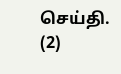செய்தி.
(2)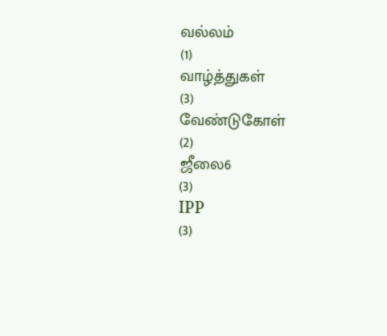வல்லம்
(1)
வாழ்த்துகள்
(3)
வேண்டுகோள்
(2)
ஜீலை6
(3)
IPP
(3)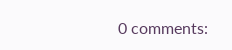0 comments: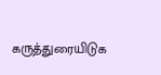கருத்துரையிடுக